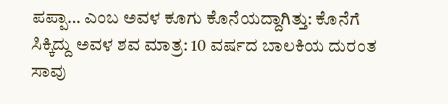ಪಪ್ಪಾ… ಎಂಬ ಅವಳ ಕೂಗು ಕೊನೆಯದ್ದಾಗಿತ್ತು: ಕೊನೆಗೆ ಸಿಕ್ಕಿದ್ದು ಅವಳ ಶವ ಮಾತ್ರ: 10 ವರ್ಷದ ಬಾಲಕಿಯ ದುರಂತ ಸಾವು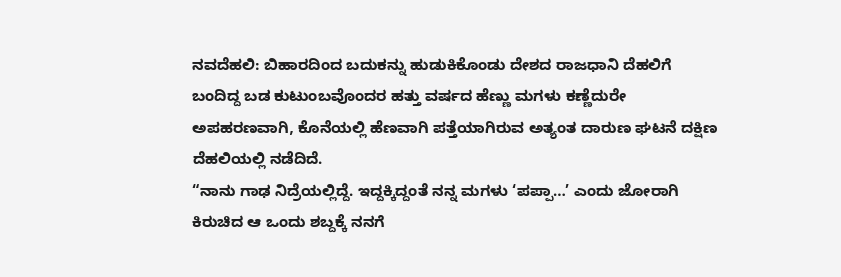ನವದೆಹಲಿ: ಬಿಹಾರದಿಂದ ಬದುಕನ್ನು ಹುಡುಕಿಕೊಂಡು ದೇಶದ ರಾಜಧಾನಿ ದೆಹಲಿಗೆ ಬಂದಿದ್ದ ಬಡ ಕುಟುಂಬವೊಂದರ ಹತ್ತು ವರ್ಷದ ಹೆಣ್ಣು ಮಗಳು ಕಣ್ಣೆದುರೇ ಅಪಹರಣವಾಗಿ, ಕೊನೆಯಲ್ಲಿ ಹೆಣವಾಗಿ ಪತ್ತೆಯಾಗಿರುವ ಅತ್ಯಂತ ದಾರುಣ ಘಟನೆ ದಕ್ಷಿಣ ದೆಹಲಿಯಲ್ಲಿ ನಡೆದಿದೆ.
“ನಾನು ಗಾಢ ನಿದ್ರೆಯಲ್ಲಿದ್ದೆ. ಇದ್ದಕ್ಕಿದ್ದಂತೆ ನನ್ನ ಮಗಳು ‘ಪಪ್ಪಾ…’ ಎಂದು ಜೋರಾಗಿ ಕಿರುಚಿದ ಆ ಒಂದು ಶಬ್ದಕ್ಕೆ ನನಗೆ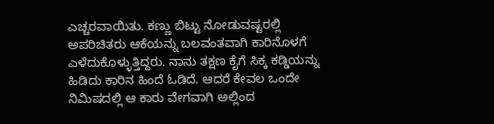ಎಚ್ಚರವಾಯಿತು. ಕಣ್ಣು ಬಿಟ್ಟು ನೋಡುವಷ್ಟರಲ್ಲಿ ಅಪರಿಚಿತರು ಆಕೆಯನ್ನು ಬಲವಂತವಾಗಿ ಕಾರಿನೊಳಗೆ ಎಳೆದುಕೊಳ್ಳುತ್ತಿದ್ದರು. ನಾನು ತಕ್ಷಣ ಕೈಗೆ ಸಿಕ್ಕ ಕಡ್ಡಿಯನ್ನು ಹಿಡಿದು ಕಾರಿನ ಹಿಂದೆ ಓಡಿದೆ. ಆದರೆ ಕೇವಲ ಒಂದೇ ನಿಮಿಷದಲ್ಲಿ ಆ ಕಾರು ವೇಗವಾಗಿ ಅಲ್ಲಿಂದ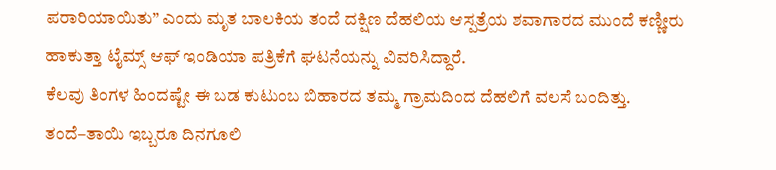ಪರಾರಿಯಾಯಿತು” ಎಂದು ಮೃತ ಬಾಲಕಿಯ ತಂದೆ ದಕ್ಷಿಣ ದೆಹಲಿಯ ಆಸ್ಪತ್ರೆಯ ಶವಾಗಾರದ ಮುಂದೆ ಕಣ್ಣೀರು ಹಾಕುತ್ತಾ ಟೈಮ್ಸ್ ಆಫ್ ಇಂಡಿಯಾ ಪತ್ರಿಕೆಗೆ ಘಟನೆಯನ್ನು ವಿವರಿಸಿದ್ದಾರೆ.
ಕೆಲವು ತಿಂಗಳ ಹಿಂದಷ್ಟೇ ಈ ಬಡ ಕುಟುಂಬ ಬಿಹಾರದ ತಮ್ಮ ಗ್ರಾಮದಿಂದ ದೆಹಲಿಗೆ ವಲಸೆ ಬಂದಿತ್ತು. ತಂದೆ–ತಾಯಿ ಇಬ್ಬರೂ ದಿನಗೂಲಿ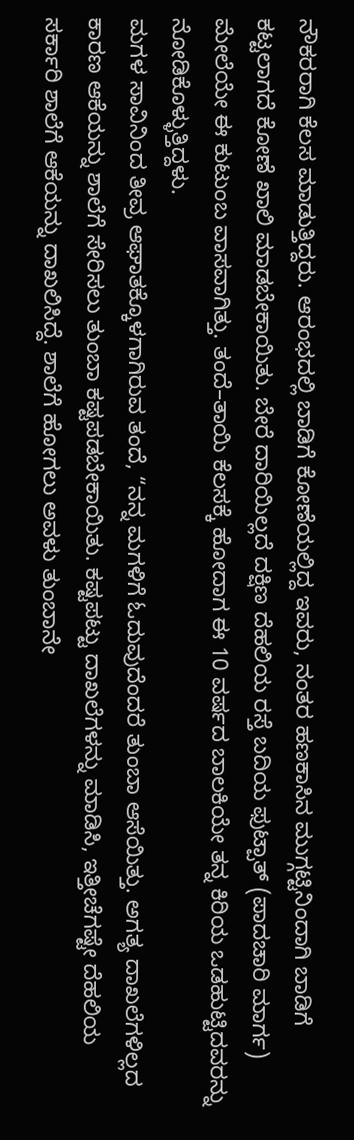ನೌಕರರಾಗಿ ಕೆಲಸ ಮಾಡುತ್ತಿದ್ದರು. ಆರಂಭದಲ್ಲಿ ಬಾಡಿಗೆ ಕೋಣೆಯಲ್ಲಿದ್ದ ಇವರು, ನಂತರ ಹಣಕಾಸಿನ ಮುಗ್ಗಟ್ಟಿನಿಂದಾಗಿ ಬಾಡಿಗೆ ಕಟ್ಟಲಾಗದೆ ಕೋಣೆ ಖಾಲಿ ಮಾಡಬೇಕಾಯಿತು. ಬೇರೆ ದಾರಿಯಿಲ್ಲದೆ ದಕ್ಷಿಣ ದೆಹಲಿಯ ರಸ್ತೆ ಬದಿಯ ಫುಟ್ಪಾತ್ (ಪಾದಚಾರಿ ಮಾರ್ಗ) ಮೇಲೆಯೇ ಈ ಕುಟುಂಬ ವಾಸವಾಗಿತ್ತು. ತಂದೆ–ತಾಯಿ ಕೆಲಸಕ್ಕೆ ಹೋದಾಗ ಈ 10 ವರ್ಷದ ಬಾಲಕಿಯೇ ತನ್ನ ಕಿರಿಯ ಒಡಹುಟ್ಟಿದವರನ್ನು ನೋಡಿಕೊಳ್ಳುತ್ತಿದ್ದಳು.
ಮಗಳ ಸಾವಿನಿಂದ ತೀವ್ರ ಆಘಾತಕ್ಕೊಳಗಾಗಿರುವ ತಂದೆ, “ನನ್ನ ಮಗಳಿಗೆ ಓದುವುದೆಂದರೆ ತುಂಬಾ ಆಸೆಯಿತ್ತು. ಅಗತ್ಯ ದಾಖಲೆಗಳಿಲ್ಲದ ಕಾರಣ ಆಕೆಯನ್ನು ಶಾಲೆಗೆ ಸೇರಿಸಲು ತುಂಬಾ ಕಷ್ಟಪಡಬೇಕಾಯಿತು. ಕಷ್ಟಪಟ್ಟು ದಾಖಲೆಗಳನ್ನು ಮಾಡಿಸಿ, ಇತ್ತೀಚೆಗಷ್ಟೇ ದೆಹಲಿಯ ಸರ್ಕಾರಿ ಶಾಲೆಗೆ ಆಕೆಯನ್ನು ದಾಖಲಿಸಿದ್ದೆ. ಶಾಲೆಗೆ ಹೋಗಲು ಅವಳು ತುಂಬಾನೇ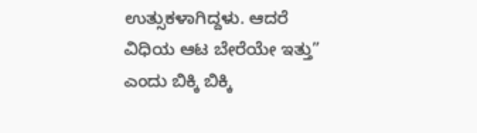ಉತ್ಸುಕಳಾಗಿದ್ದಳು. ಆದರೆ ವಿಧಿಯ ಆಟ ಬೇರೆಯೇ ಇತ್ತು” ಎಂದು ಬಿಕ್ಕಿ ಬಿಕ್ಕಿ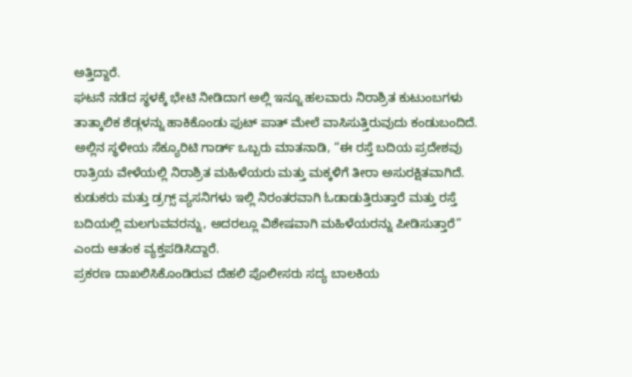ಅತ್ತಿದ್ದಾರೆ.
ಘಟನೆ ನಡೆದ ಸ್ಥಳಕ್ಕೆ ಭೇಟಿ ನೀಡಿದಾಗ ಅಲ್ಲಿ ಇನ್ನೂ ಹಲವಾರು ನಿರಾಶ್ರಿತ ಕುಟುಂಬಗಳು ತಾತ್ಕಾಲಿಕ ಶೆಡ್ಗಳನ್ನು ಹಾಕಿಕೊಂಡು ಫುಟ್ ಪಾತ್ ಮೇಲೆ ವಾಸಿಸುತ್ತಿರುವುದು ಕಂಡುಬಂದಿದೆ. ಅಲ್ಲಿನ ಸ್ಥಳೀಯ ಸೆಕ್ಯೂರಿಟಿ ಗಾರ್ಡ್ ಒಬ್ಬರು ಮಾತನಾಡಿ, “ಈ ರಸ್ತೆ ಬದಿಯ ಪ್ರದೇಶವು ರಾತ್ರಿಯ ವೇಳೆಯಲ್ಲಿ ನಿರಾಶ್ರಿತ ಮಹಿಳೆಯರು ಮತ್ತು ಮಕ್ಕಳಿಗೆ ತೀರಾ ಅಸುರಕ್ಷಿತವಾಗಿದೆ. ಕುಡುಕರು ಮತ್ತು ಡ್ರಗ್ಸ್ ವ್ಯಸನಿಗಳು ಇಲ್ಲಿ ನಿರಂತರವಾಗಿ ಓಡಾಡುತ್ತಿರುತ್ತಾರೆ ಮತ್ತು ರಸ್ತೆ ಬದಿಯಲ್ಲಿ ಮಲಗುವವರನ್ನು, ಅದರಲ್ಲೂ ವಿಶೇಷವಾಗಿ ಮಹಿಳೆಯರನ್ನು ಪೀಡಿಸುತ್ತಾರೆ” ಎಂದು ಆತಂಕ ವ್ಯಕ್ತಪಡಿಸಿದ್ದಾರೆ.
ಪ್ರಕರಣ ದಾಖಲಿಸಿಕೊಂಡಿರುವ ದೆಹಲಿ ಪೊಲೀಸರು ಸದ್ಯ ಬಾಲಕಿಯ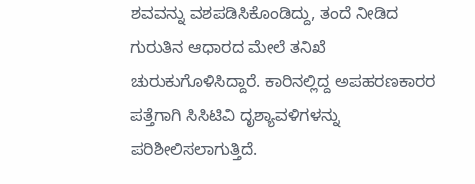ಶವವನ್ನು ವಶಪಡಿಸಿಕೊಂಡಿದ್ದು, ತಂದೆ ನೀಡಿದ ಗುರುತಿನ ಆಧಾರದ ಮೇಲೆ ತನಿಖೆ ಚುರುಕುಗೊಳಿಸಿದ್ದಾರೆ. ಕಾರಿನಲ್ಲಿದ್ದ ಅಪಹರಣಕಾರರ ಪತ್ತೆಗಾಗಿ ಸಿಸಿಟಿವಿ ದೃಶ್ಯಾವಳಿಗಳನ್ನು ಪರಿಶೀಲಿಸಲಾಗುತ್ತಿದೆ.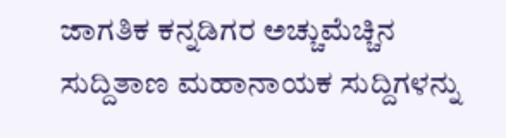ಜಾಗತಿಕ ಕನ್ನಡಿಗರ ಅಚ್ಚುಮೆಚ್ಚಿನ ಸುದ್ದಿತಾಣ ಮಹಾನಾಯಕ ಸುದ್ದಿಗಳನ್ನು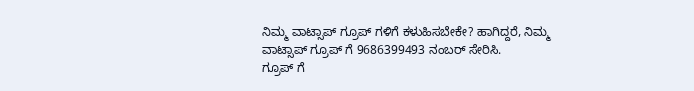ನಿಮ್ಮ ವಾಟ್ಸಾಪ್ ಗ್ರೂಪ್ ಗಳಿಗೆ ಕಳುಹಿಸಬೇಕೇ? ಹಾಗಿದ್ದರೆ, ನಿಮ್ಮ ವಾಟ್ಸಾಪ್ ಗ್ರೂಪ್ ಗೆ 9686399493 ನಂಬರ್ ಸೇರಿಸಿ.
ಗ್ರೂಪ್ ಗೆ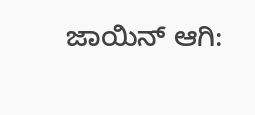ಜಾಯಿನ್ ಆಗಿ: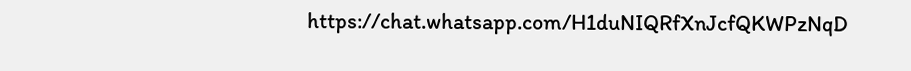https://chat.whatsapp.com/H1duNIQRfXnJcfQKWPzNqD